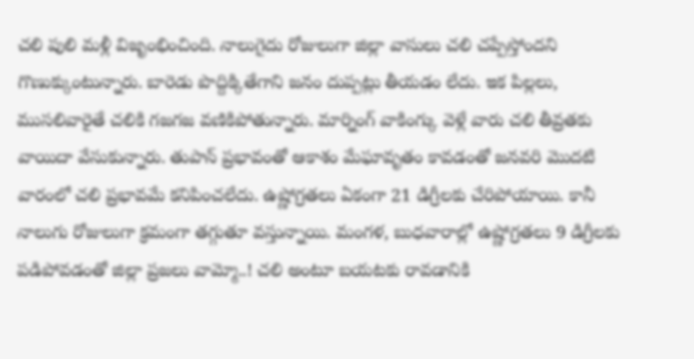చలి పులి మళ్లీ విజృంభించింది. నాలుగైదు రోజులుగా జిల్లా వాసులు చలి చప్పేస్తోందని గొణుక్కుంటున్నారు. బారెడు పొద్దిక్కితేగాని జనం దుప్పట్లు తీయడం లేదు. ఇక పిల్లలు, ముసలివారైతే చలికి గజగజ వణికిపోతున్నారు. మార్నింగ్ వాకింగ్కు వెళ్లే వారు చలి తీవ్రతకు వాయిదా వేసుకున్నారు. తుపాన్ ప్రభావంతో ఆకాశం మేఘావృతం కావడంతో జనవరి మొదటి వారంలో చలి ప్రభావమే కనిపించలేదు. ఉష్ణోగ్రతలు ఏకంగా 21 డిగ్రీలకు చేరిపోయాయి. కానీ నాలుగు రోజులుగా క్రమంగా తగ్గుతూ వస్తున్నాయి. మంగళ, బుధవారాల్లో ఉష్ణోగ్రతలు 9 డిగ్రీలకు పడిపోవడంతో జిల్లా ప్రజలు వామ్మో..! చలి అంటూ బయటకు రావడానికి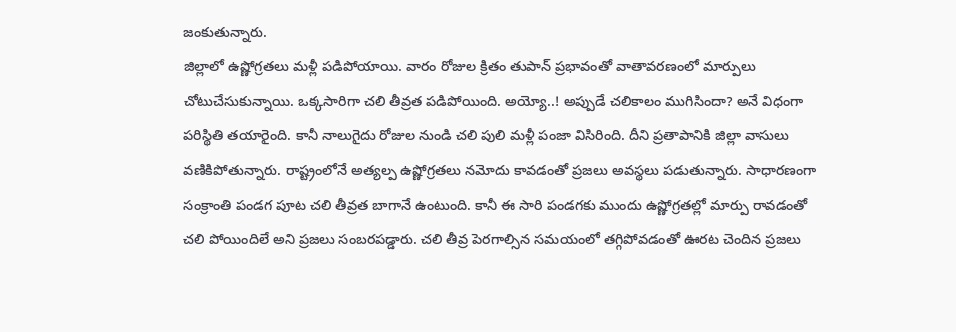జంకుతున్నారు.
జిల్లాలో ఉష్ణోగ్రతలు మళ్లీ పడిపోయాయి. వారం రోజుల క్రితం తుపాన్ ప్రభావంతో వాతావరణంలో మార్పులు చోటుచేసుకున్నాయి. ఒక్కసారిగా చలి తీవ్రత పడిపోయింది. అయ్యో..! అప్పుడే చలికాలం ముగిసిందా? అనే విధంగా పరిస్థితి తయారైంది. కానీ నాలుగైదు రోజుల నుండి చలి పులి మళ్లీ పంజా విసిరింది. దీని ప్రతాపానికి జిల్లా వాసులు వణికిపోతున్నారు. రాష్ట్రంలోనే అత్యల్ప ఉష్ణోగ్రతలు నమోదు కావడంతో ప్రజలు అవస్థలు పడుతున్నారు. సాధారణంగా సంక్రాంతి పండగ పూట చలి తీవ్రత బాగానే ఉంటుంది. కానీ ఈ సారి పండగకు ముందు ఉష్ణోగ్రతల్లో మార్పు రావడంతో చలి పోయిందిలే అని ప్రజలు సంబరపడ్డారు. చలి తీవ్ర పెరగాల్సిన సమయంలో తగ్గిపోవడంతో ఊరట చెందిన ప్రజలు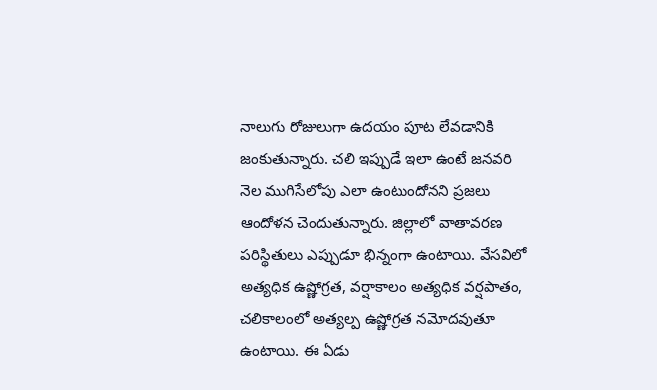నాలుగు రోజులుగా ఉదయం పూట లేవడానికి జంకుతున్నారు. చలి ఇప్పుడే ఇలా ఉంటే జనవరి నెల ముగిసేలోపు ఎలా ఉంటుందోనని ప్రజలు ఆందోళన చెందుతున్నారు. జిల్లాలో వాతావరణ పరిస్థితులు ఎప్పుడూ భిన్నంగా ఉంటాయి. వేసవిలో అత్యధిక ఉష్ణోగ్రత, వర్షాకాలం అత్యధిక వర్షపాతం, చలికాలంలో అత్యల్ప ఉష్ణోగ్రత నమోదవుతూ ఉంటాయి. ఈ ఏడు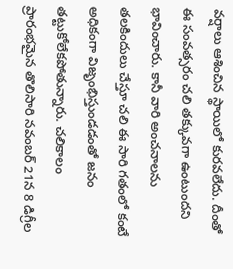వర్షాలు ఆశించిన స్థాయిలో కురవలేదు. దీంతో ఈ సంవత్సరం చలి తక్కువగా ఉంటుందని భావించారు. కానీ వారి అంచనాలను తలకిందులు చేస్తూ చలి ఈ సారి గతంలో కంటే అధికంగా విజృంభిస్తుండడంతో జనం తట్టుకోలేకపోతున్నారు. చలికాలం ప్రారంభమైన తొలిసారి నవంబర్ 21న 8 డిగ్రీల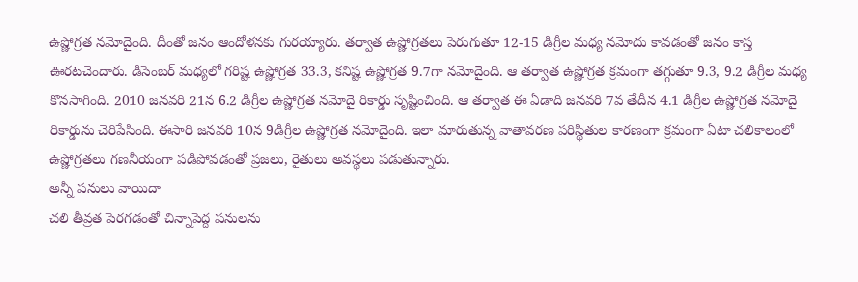ఉష్ణోగ్రత నమోదైంది. దీంతో జనం ఆందోళనకు గురయ్యారు. తర్వాత ఉష్ణోగ్రతలు పెరుగుతూ 12-15 డిగ్రీల మధ్య నమోదు కావడంతో జనం కాస్త ఊరటచెందారు. డిసెంబర్ మధ్యలో గరిష్ట ఉష్ణోగ్రత 33.3, కనిష్ట ఉష్ణోగ్రత 9.7గా నమోదైంది. ఆ తర్వాత ఉష్ణోగ్రత క్రమంగా తగ్గుతూ 9.3, 9.2 డిగ్రీల మధ్య కొనసాగింది. 2010 జనవరి 21న 6.2 డిగ్రీల ఉష్ణోగ్రత నమోదై రికార్డు సృష్టించింది. ఆ తర్వాత ఈ ఏడాది జనవరి 7వ తేదీన 4.1 డిగ్రీల ఉష్ణోగ్రత నమోదై రికార్డును చెరిపేసింది. ఈసారి జనవరి 10న 9డిగ్రీల ఉష్ణోగ్రత నమోదైంది. ఇలా మారుతున్న వాతావరణ పరిస్థితుల కారణంగా క్రమంగా ఏటా చలికాలంలో ఉష్ణోగ్రతలు గణనీయంగా పడిపోవడంతో ప్రజలు, రైతులు అవస్థలు పడుతున్నారు.
అన్నీ పనులు వాయిదా
చలి తీవ్రత పెరగడంతో చిన్నాపెద్ద పనులను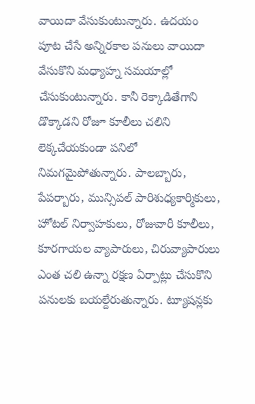వాయిదా వేసుకుంటున్నారు. ఉదయం పూట చేసే అన్నిరకాల పనులు వాయిదా వేసుకొని మధ్యాహ్న సమయాల్లో చేసుకుంటున్నారు. కానీ రెక్కాడితేగాని డొక్కాడని రోజూ కూలీలు చలిని లెక్కచేయకుండా పనిలో నిమగమైపోతున్నారు. పాలబ్బారు, పేపర్బారు, మున్సిపల్ పారిశుధ్యకార్మికులు, హోటల్ నిర్వాహకులు, రోజువారీ కూలీలు, కూరగాయల వ్యాపారులు, చిరువ్యాపారులు ఎంత చలి ఉన్నా రక్షణ ఏర్పాట్లు చేసుకొని పనులకు బయల్దేరుతున్నారు. ట్యూషన్లకు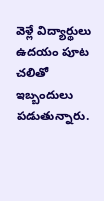వెళ్లే విద్యార్థులు ఉదయం పూట చలితో ఇబ్బందులు పడుతున్నారు.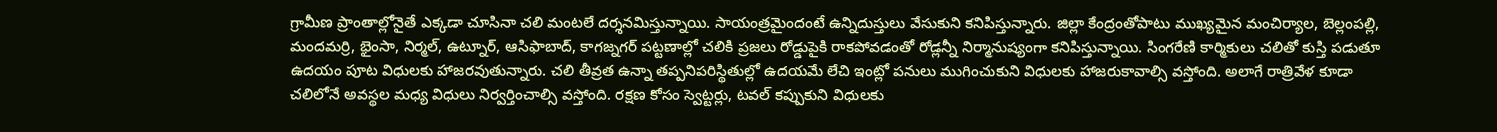గ్రామీణ ప్రాంతాల్లోనైతే ఎక్కడా చూసినా చలి మంటలే దర్శనమిస్తున్నాయి. సాయంత్రమైందంటే ఉన్నిదుస్తులు వేసుకుని కనిపిస్తున్నారు. జిల్లా కేంద్రంతోపాటు ముఖ్యమైన మంచిర్యాల, బెల్లంపల్లి, మందమర్రి, భైంసా, నిర్మల్, ఉట్నూర్, ఆసిఫాబాద్, కాగజ్నగర్ పట్టణాల్లో చలికి ప్రజలు రోడ్డుపైకి రాకపోవడంతో రోడ్లన్నీ నిర్మానుష్యంగా కనిపిస్తున్నాయి. సింగరేణి కార్మికులు చలితో కుస్తి పడుతూ ఉదయం పూట విధులకు హాజరవుతున్నారు. చలి తీవ్రత ఉన్నా తప్పనిపరిస్థితుల్లో ఉదయమే లేచి ఇంట్లో పనులు ముగించుకుని విధులకు హాజరుకావాల్సి వస్తోంది. అలాగే రాత్రివేళ కూడా చలిలోనే అవస్థల మధ్య విధులు నిర్వర్తించాల్సి వస్తోంది. రక్షణ కోసం స్వెట్టర్లు, టవల్ కప్పుకుని విధులకు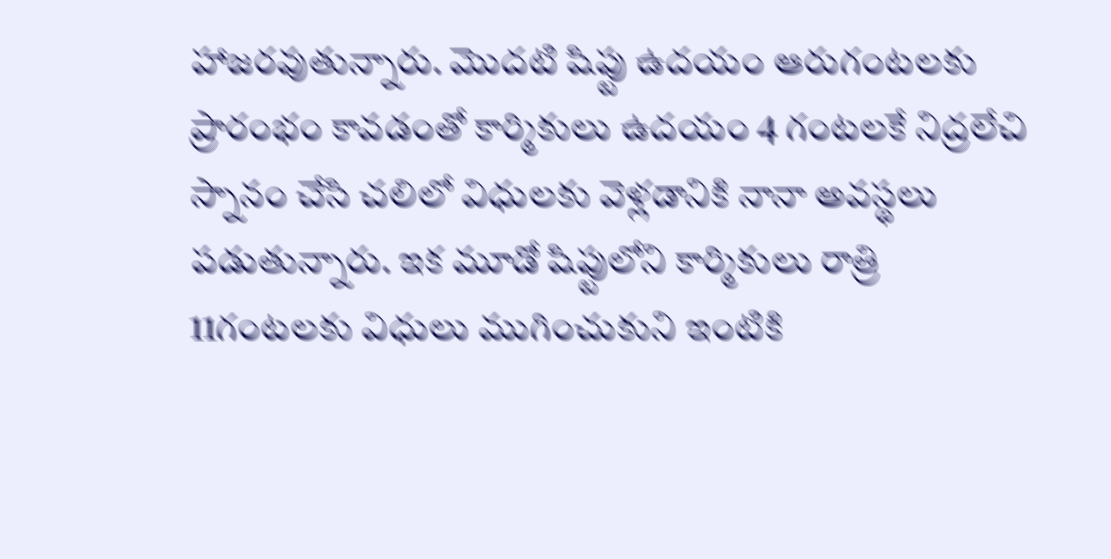హాజరవుతున్నారు. మొదటి షిప్టు ఉదయం ఆరుగంటలకు ప్రారంభం కావడంతో కార్మికులు ఉదయం 4 గంటలకే నిద్రలేచి స్నానం చేసి చలిలో విధులకు వెళ్లడానికి నానా అవస్థలు పడుతున్నారు. ఇక మూడో షిప్టులోని కార్మికులు రాత్రి 11గంటలకు విధులు ముగించుకుని ఇంటికి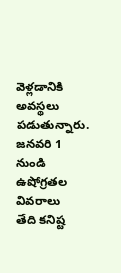వెళ్లడానికి అవస్థలు పడుతున్నారు.
జనవరి 1 నుండి ఉషోగ్రతల వివరాలు
తేది కనిష్ట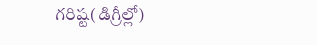గరిష్ట(డిగ్రీల్లో)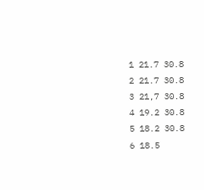1 21.7 30.8
2 21.7 30.8
3 21,7 30.8
4 19.2 30.8
5 18.2 30.8
6 18.5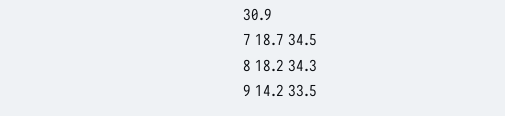30.9
7 18.7 34.5
8 18.2 34.3
9 14.2 33.5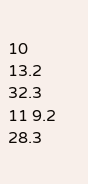10 13.2 32.3
11 9.2 28.3